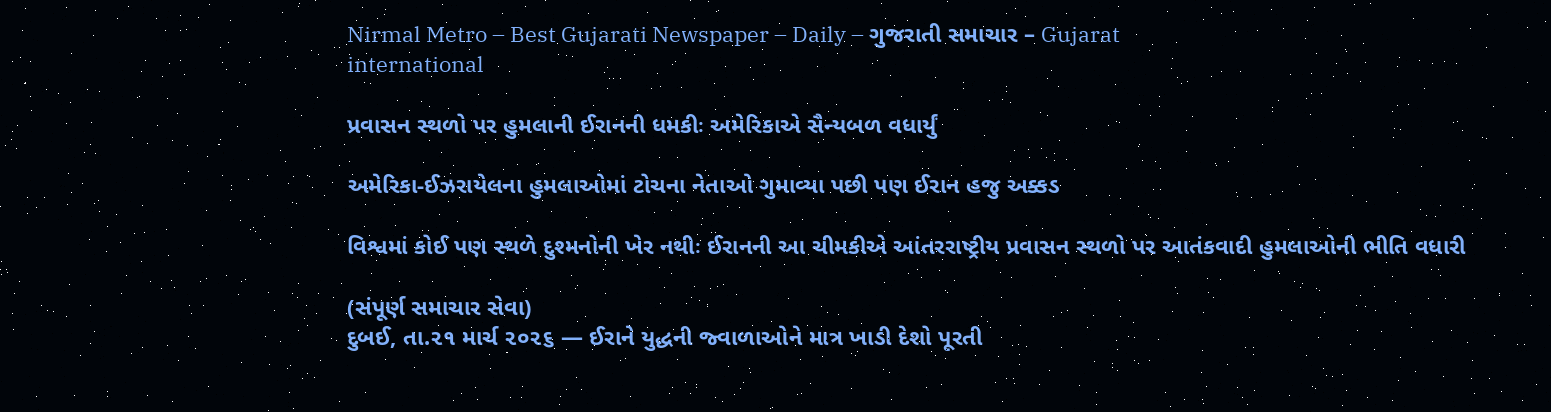Nirmal Metro – Best Gujarati Newspaper – Daily – ગુજરાતી સમાચાર – Gujarat
international

પ્રવાસન સ્થળો પર હુમલાની ઈરાનની ધમકીઃ અમેરિકાએ સૈન્યબળ વધાર્યું

અમેરિકા-ઈઝરાયેલના હુમલાઓમાં ટોચના નેતાઓ ગુમાવ્યા પછી પણ ઈરાન હજુ અક્કડ

વિશ્વમાં કોઈ પણ સ્થળે દુશ્મનોની ખેર નથીઃ ઈરાનની આ ચીમકીએ આંતરરાષ્ટ્રીય પ્રવાસન સ્થળો પર આતંકવાદી હુમલાઓની ભીતિ વધારી

(સંપૂર્ણ સમાચાર સેવા)
દુબઈ, તા.૨૧ માર્ચ ૨૦૨૬ — ઈરાને યુદ્ધની જ્વાળાઓને માત્ર ખાડી દેશો પૂરતી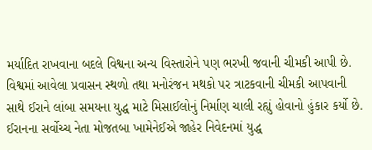મર્યાદિત રાખવાના બદલે વિશ્વના અન્ય વિસ્તારોને પણ ભરખી જવાની ચીમકી આપી છે. વિશ્વમાં આવેલા પ્રવાસન સ્થળો તથા મનોરંજન મથકો પર ત્રાટકવાની ચીમકી આપવાની સાથે ઈરાને લાંબા સમયના યુદ્ધ માટે મિસાઈલોનું નિર્માણ ચાલી રહ્યું હોવાનો હુંકાર કર્યો છે. ઈરાનના સર્વોચ્ચ નેતા મોજતબા ખામેનેઈએ જાહેર નિવેદનમાં યુદ્ધ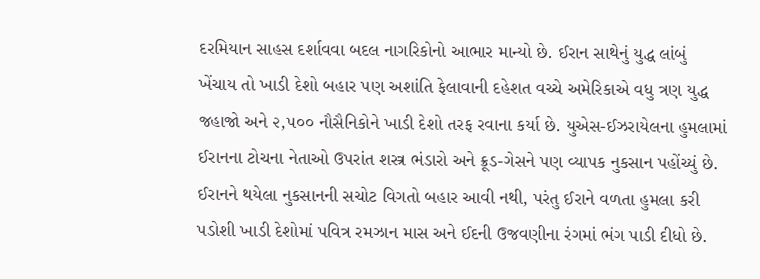દરમિયાન સાહસ દર્શાવવા બદલ નાગરિકોનો આભાર માન્યો છે. ઈરાન સાથેનું યુદ્ધ લાંબું ખેંચાય તો ખાડી દેશો બહાર પણ અશાંતિ ફેલાવાની દહેશત વચ્ચે અમેરિકાએ વધુ ત્રણ યુદ્ધ જહાજો અને ૨,૫૦૦ નૌસૈનિકોને ખાડી દેશો તરફ રવાના કર્યા છે. યુએસ-ઈઝરાયેલના હુમલામાં ઈરાનના ટોચના નેતાઓ ઉપરાંત શસ્ત્ર ભંડારો અને ક્રૂડ-ગેસને પણ વ્યાપક નુકસાન પહોંચ્યું છે. ઈરાનને થયેલા નુકસાનની સચોટ વિગતો બહાર આવી નથી, પરંતુ ઈરાને વળતા હુમલા કરી પડોશી ખાડી દેશોમાં પવિત્ર રમઝાન માસ અને ઈદની ઉજવણીના રંગમાં ભંગ પાડી દીધો છે.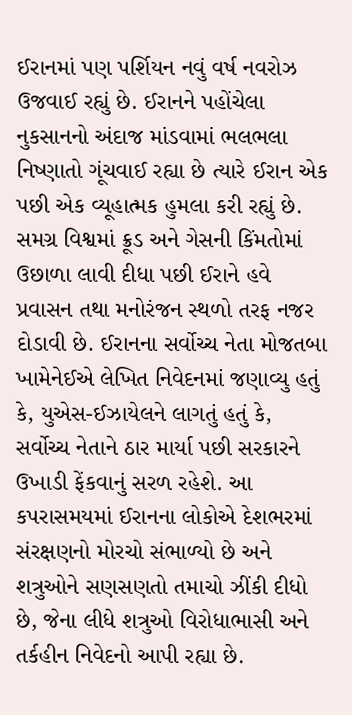ઈરાનમાં પણ પર્શિયન નવું વર્ષ નવરોઝ ઉજવાઈ રહ્યું છે. ઈરાનને પહોંચેલા નુકસાનનો અંદાજ માંડવામાં ભલભલા નિષ્ણાતો ગૂંચવાઈ રહ્યા છે ત્યારે ઈરાન એક પછી એક વ્યૂહાત્મક હુમલા કરી રહ્યું છે. સમગ્ર વિશ્વમાં ક્રૂડ અને ગેસની કિંમતોમાં ઉછાળા લાવી દીધા પછી ઈરાને હવે પ્રવાસન તથા મનોરંજન સ્થળો તરફ નજર દોડાવી છે. ઈરાનના સર્વોચ્ચ નેતા મોજતબા ખામેનેઈએ લેખિત નિવેદનમાં જણાવ્યુ હતું કે, યુએસ-ઈઝાયેલને લાગતું હતું કે, સર્વોચ્ચ નેતાને ઠાર માર્યા પછી સરકારને ઉખાડી ફેંકવાનું સરળ રહેશે. આ કપરાસમયમાં ઈરાનના લોકોએ દેશભરમાં સંરક્ષણનો મોરચો સંભાળ્યો છે અને શત્રુઓને સણસણતો તમાચો ઝીંકી દીધો છે, જેના લીધે શત્રુઓ વિરોધાભાસી અને તર્કહીન નિવેદનો આપી રહ્યા છે.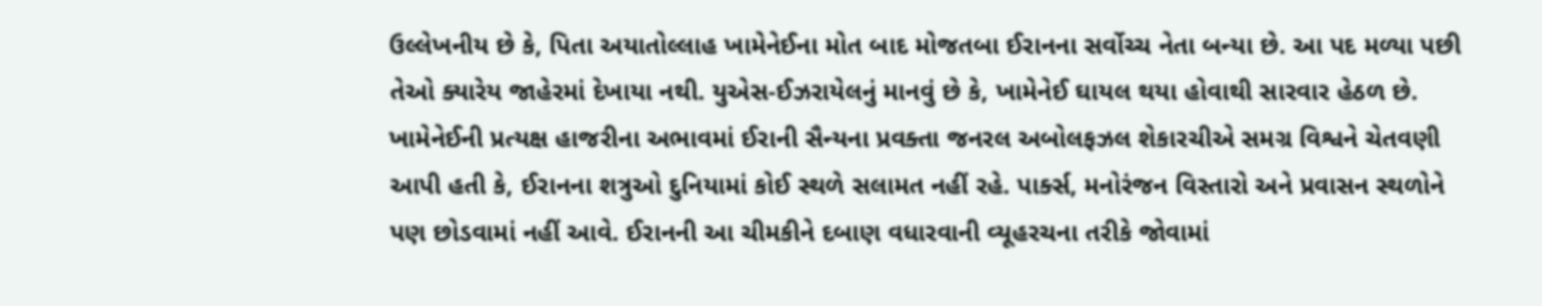ઉલ્લેખનીય છે કે, પિતા અયાતોલ્લાહ ખામેનેઈના મોત બાદ મોજતબા ઈરાનના સર્વોચ્ચ નેતા બન્યા છે. આ પદ મળ્યા પછી તેઓ ક્યારેય જાહેરમાં દેખાયા નથી. યુએસ-ઈઝરાયેલનું માનવું છે કે, ખામેનેઈ ઘાયલ થયા હોવાથી સારવાર હેઠળ છે. ખામેનેઈની પ્રત્યક્ષ હાજરીના અભાવમાં ઈરાની સૈન્યના પ્રવક્તા જનરલ અબોલફઝલ શેકારચીએ સમગ્ર વિશ્વને ચેતવણી આપી હતી કે, ઈરાનના શત્રુઓ દુનિયામાં કોઈ સ્થળે સલામત નહીં રહે. પાર્ક્સ, મનોરંજન વિસ્તારો અને પ્રવાસન સ્થળોને પણ છોડવામાં નહીં આવે. ઈરાનની આ ચીમકીને દબાણ વધારવાની વ્યૂહરચના તરીકે જોવામાં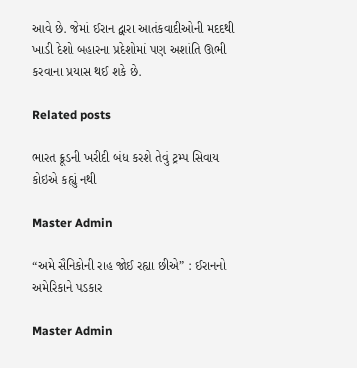આવે છે. જેમાં ઈરાન દ્વારા આતંકવાદીઓની મદદથી ખાડી દેશો બહારના પ્રદેશોમાં પણ અશાંતિ ઊભી કરવાના પ્રયાસ થઈ શકે છે.

Related posts

ભારત ક્રૂડની ખરીદી બંધ કરશે તેવું ટ્રમ્પ સિવાય કોઇએ કહ્યું નથી

Master Admin

“અમે સૈનિકોની રાહ જોઈ રહ્યા છીએ” : ઈરાનનો અમેરિકાને પડકાર

Master Admin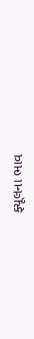ફ્યૂલના ભાવ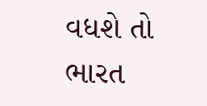વધશે તો ભારત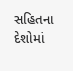સહિતના દેશોમાં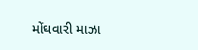મોંઘવારી માઝા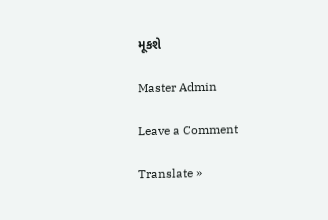મૂકશે

Master Admin

Leave a Comment

Translate »